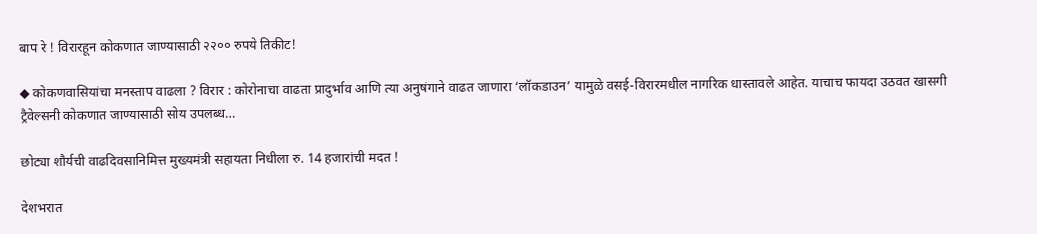बाप रे ! विरारहून कोकणात जाण्यासाठी २२०० रुपये तिकीट!

◆ कोकणवासियांचा मनस्ताप वाढला ? विरार : कोरोनाचा वाढता प्रादुर्भाव आणि त्या अनुषंगाने वाढत जाणारा ‘लॉकडाउन’ यामुळे वसई-विरारमधील नागरिक धास्तावले आहेत. याचाच फायदा उठवत खासगी ट्रैवेल्सनी कोकणात जाण्यासाठी सोय उपलब्ध…

छोट्या शौर्यची वाढदिवसानिमित्त मुख्यमंत्री सहायता निधीला रु. 14 हजारांची मदत !

देशभरात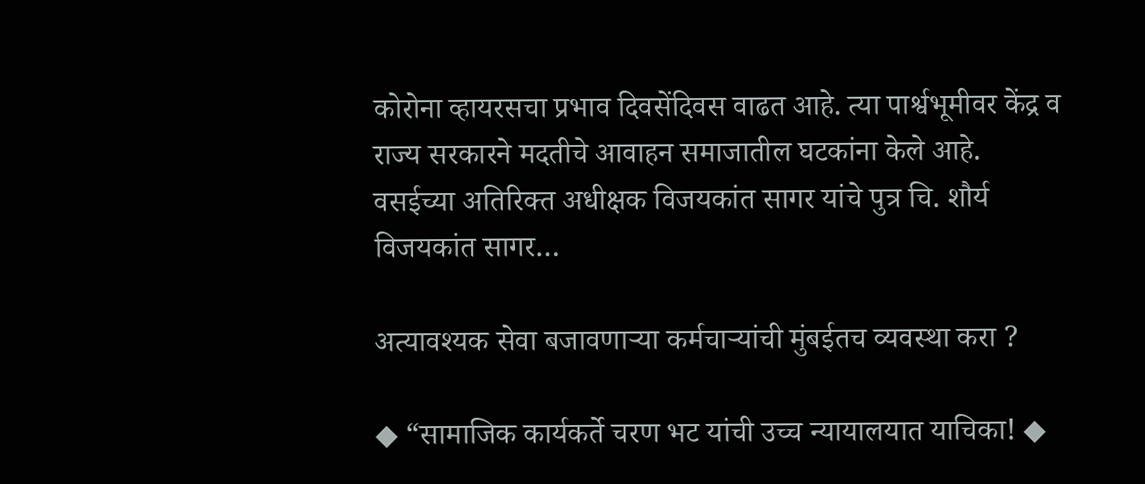कोरोना व्हायरसचा प्रभाव दिवसेंदिवस वाढत आहे. त्या पार्श्वभूमीवर केंद्र व राज्य सरकारने मदतीचे आवाहन समाजातील घटकांना केले आहे. वसईच्या अतिरिक्त अधीक्षक विजयकांत सागर यांचे पुत्र चि. शौर्य विजयकांत सागर…

अत्यावश्यक सेवा बजावणाऱ्या कर्मचाऱ्यांची मुंबईतच व्यवस्था करा ?

◆ “सामाजिक कार्यकर्ते चरण भट यांची उच्च न्यायालयात याचिका! ◆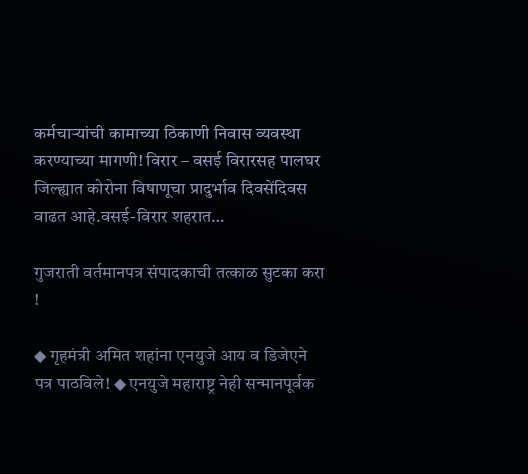कर्मचाऱ्यांची कामाच्या ठिकाणी निवास व्यवस्था करण्याच्या मागणी! विरार – वसई विरारसह पालघर जिल्ह्यात कोरोना विषाणूचा प्रादुर्भाव दिवसेंदिवस वाढत आहे.वसई-विरार शहरात…

गुजराती वर्तमानपत्र संपादकाची तत्काळ सुटका करा !

◆ गृहमंत्री अमित शहांना एनयुजे आय व डिजेएने पत्र पाठविले! ◆ एनयुजे महाराष्ट्र नेही सन्मानपूर्वक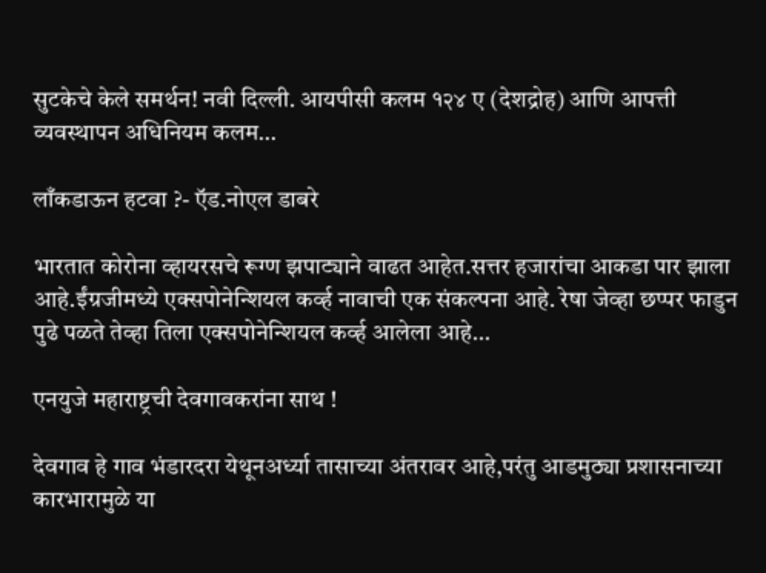सुटकेचे केले समर्थन! नवी दिल्ली. आयपीसी कलम १२४ ए (देशद्रोह) आणि आपत्ती व्यवस्थापन अधिनियम कलम…

लाँकडाऊन हटवा ?- ऍड.नोएल डाबरे

भारतात कोरोना व्हायरसचे रूग्ण झपाट्याने वाढत आहेत.सत्तर हजारांचा आकडा पार झाला आहे.ईंग्रजीमध्ये एक्सपोनेन्शियल कर्व्ह नावाची एक संकल्पना आहे. रेषा जेव्हा छप्पर फाडुन पुढे पळते तेव्हा तिला एक्सपोनेन्शियल कर्व्ह आलेला आहे…

एनयुजे महाराष्ट्रची देवगावकरांना साथ !

देवगाव हे गाव भंडारदरा येथूनअर्ध्या तासाच्या अंतरावर आहे,परंतु आडमुठ्या प्रशासनाच्या कारभारामुळे या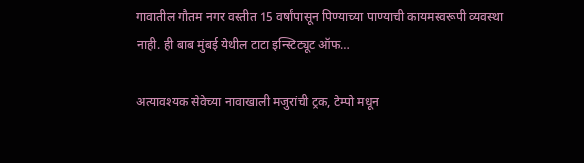गावातील गौतम नगर वस्तीत 15 वर्षांपासून पिण्याच्या पाण्याची कायमस्वरूपी व्यवस्था नाही. ही बाब मुंबई येथील टाटा इन्स्टिट्यूट ऑफ…

अत्यावश्यक सेवेच्या नावाखाली मजुरांची ट्रक, टेम्पो मधून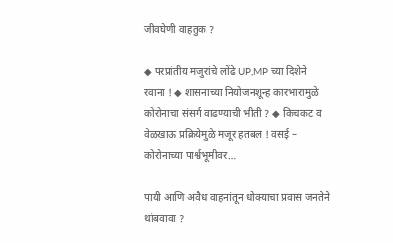जीवघेणी वाहतुक ?

◆ परप्रांतीय मजुरांचे लोंढे UP,MP च्या दिशेने रवाना ! ◆ शासनाच्या नियोजनशून्ह कारभारामुळे कोरोनाचा संसर्ग वाढण्याची भीती ? ◆ किचकट व वेळखाऊ प्रक्रियेमुळे मजूर हतबल ! वसई – कोरोनाच्या पार्श्वभूमीवर…

पायी आणि अवैध वाहनांतून धोक्याचा प्रवास जनतेने थांबवावा ?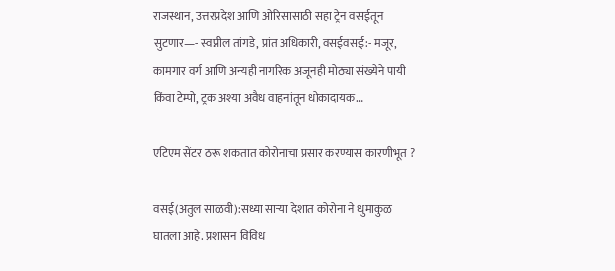राजस्थान, उत्तरप्रदेश आणि ओरिसासाठी सहा ट्रेन वसईतून सुटणार—- स्वप्नील तांगडे, प्रांत अधिकारी, वसईवसई:- मजूर, कामगार वर्ग आणि अन्यही नागरिक अजूनही मोठ्या संख्येने पायी किंवा टेम्पो, ट्रक अश्या अवैध वाहनांतून धोकादायक…

एटिएम सेंटर ठरू शकतात कोरोनाचा प्रसार करण्यास कारणीभूत ?

वसई(अतुल साळवी):सध्या सार्‍या देशात कोरोना ने धुमाकुळ घातला आहे. प्रशासन विविध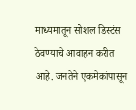माध्यमातून सोशल डिस्टंस ठेवण्याचे आवाहन करीत आहे. जनतेने एकमेकांपासून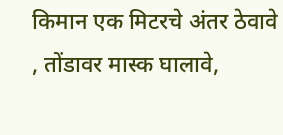किमान एक मिटरचे अंतर ठेवावे , तोंडावर मास्क घालावे,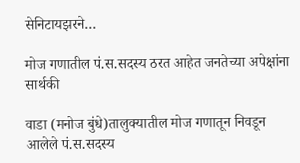सेनिटायझरने…

मोज गणातील पं.स.सदस्य ठरत आहेत जनतेच्या अपेक्षांना सार्थकी

वाडा (मनोज बुंधे)तालुक्यातील मोज गणातून निवडून आलेले पं.स.सदस्य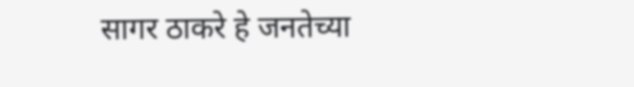सागर ठाकरे हे जनतेच्या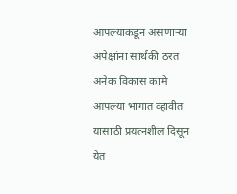आपल्याकडून असणाऱ्या अपेक्षांना सार्थकी ठरत अनेक विकास कामे आपल्या भागात व्हावीत यासाठी प्रयत्नशील दिसून येत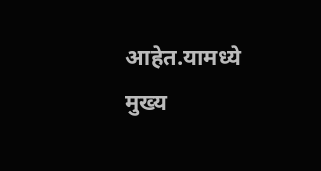आहेत.यामध्ये मुख्य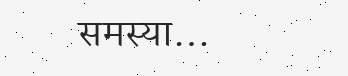समस्या…